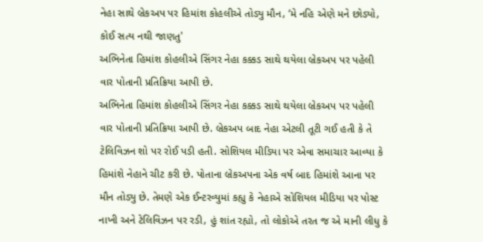નેહા સાથે બ્રેકઅપ પર હિમાંશ કોહલીએ તોડ્યુ મૌન, ‘મે નહિ એણે મને છોડ્યો, કોઈ સત્ય નથી જાણતુ'
અભિનેતા હિમાંશ કોહલીએ સિંગર નેહા કક્કડ સાથે થયેલા બ્રેકઅપ પર પહેલી વાર પોતાની પ્રતિક્રિયા આપી છે.
અભિનેતા હિમાંશ કોહલીએ સિંગર નેહા કક્કડ સાથે થયેલા બ્રેકઅપ પર પહેલી વાર પોતાની પ્રતિક્રિયા આપી છે. બ્રેકઅપ બાદ નેહા એટલી તૂટી ગઈ હતી કે તે ટેલિવિઝન શો પર રોઈ પડી હતી. સોશિયલ મીડિયા પર એવા સમાચાર આવ્યા કે હિમાંશે નેહાને ચીટ કરી છે. પોતાના બ્રેકઅપના એક વર્ષ બાદ હિમાંશે આના પર મૌન તોડ્યુ છે. તેમણે એક ઈન્ટરવ્યુમાં કહ્યુ કે નેહાએ સોશિયલ મીડિયા પર પોસ્ટ નાખી અને ટેલિવિઝન પર રડી, હું શાંત રહ્યો, તો લોકોએ તરત જ એ માની લીધુ કે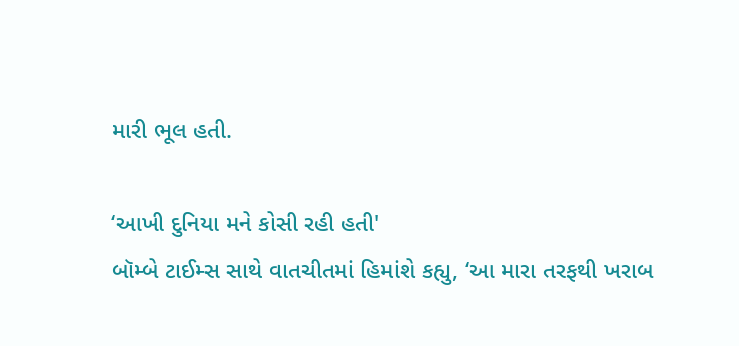મારી ભૂલ હતી.

‘આખી દુનિયા મને કોસી રહી હતી'
બૉમ્બે ટાઈમ્સ સાથે વાતચીતમાં હિમાંશે કહ્યુ, ‘આ મારા તરફથી ખરાબ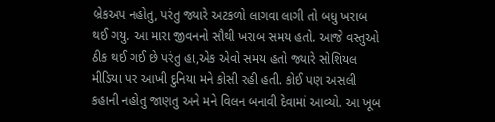બ્રેકઅપ નહોતુ, પરંતુ જ્યારે અટકળો લાગવા લાગી તો બધુ ખરાબ થઈ ગયુ. આ મારા જીવનનો સૌથી ખરાબ સમય હતો. આજે વસ્તુઓ ઠીક થઈ ગઈ છે પરંતુ હા,એક એવો સમય હતો જ્યારે સોશિયલ મીડિયા પર આખી દુનિયા મને કોસી રહી હતી. કોઈ પણ અસલી કહાની નહોતુ જાણતુ અને મને વિલન બનાવી દેવામાં આવ્યો. આ ખૂબ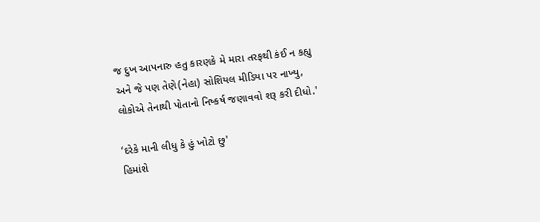જ દુખ આપનારુ હતુ કારણકે મે મારા તરફથી કંઈ ન કહ્યુ અને જે પણ તેણે(નેહા) સોશિયલ મીડિયા પર નાખ્યુ, લોકોએ તેનાથી પોતાનો નિષ્કર્ષ જણાવવો શરૂ કરી દીધો.'

‘દરેકે માની લીધુ કે હું ખોટો છુ'
હિમાંશે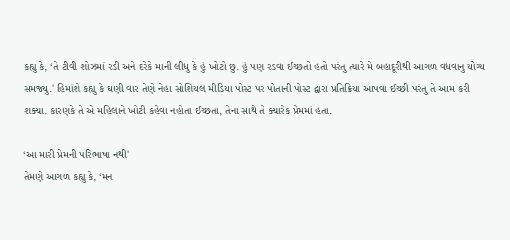કહ્યુ કે, ‘તે ટીવી શોઝમાં રડી અને દરેકે માની લીધુ કે હું ખોટો છુ. હું પણ રડવા ઈચ્છતો હતો પરંતુ ત્યારે મે બહાદૂરીથી આગળ વધવાનુ યોગ્ય સમજ્યુ.' હિમાંશે કહ્યુ કે ઘણી વાર તેણે નેહા સોશિયલ મીડિયા પોસ્ટ પર પોતાની પોસ્ટ દ્વારા પ્રતિક્રિયા આપવા ઈચ્છી પરંતુ તે આમ કરી શક્યા. કારણકે તે એ મહિલાને ખોટી કહેવા નહોતા ઈચ્છતા, તેના સાથે તે ક્યારેક પ્રેમમાં હતા.

‘આ મારી પ્રેમની પરિભાષા નથી'
તેમણે આગળ કહ્યુ કે, ‘મન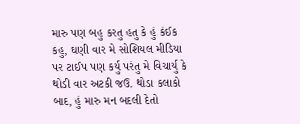મારુ પણ બહુ કરતુ હતુ કે હું કંઈક કહુ, ઘણી વાર મે સોશિયલ મીડિયા પર ટાઈપ પણ કર્યુ પરંતુ મે વિચાર્યુ કે થોડી વાર અટકી જઉ. થોડા કલાકો બાદ, હું મારુ મન બદલી દેતો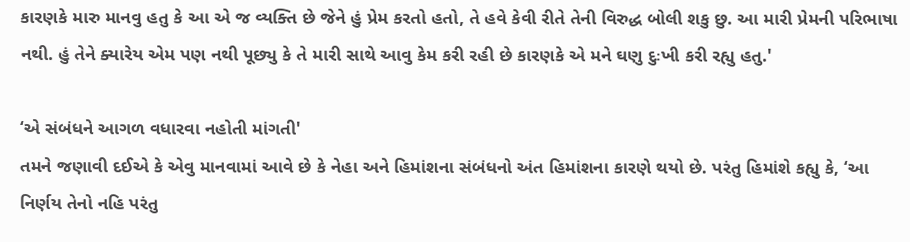કારણકે મારુ માનવુ હતુ કે આ એ જ વ્યક્તિ છે જેને હું પ્રેમ કરતો હતો, તે હવે કેવી રીતે તેની વિરુદ્ધ બોલી શકુ છુ. આ મારી પ્રેમની પરિભાષા નથી. હું તેને ક્યારેય એમ પણ નથી પૂછ્યુ કે તે મારી સાથે આવુ કેમ કરી રહી છે કારણકે એ મને ઘણુ દુઃખી કરી રહ્યુ હતુ.'

‘એ સંબંધને આગળ વધારવા નહોતી માંગતી'
તમને જણાવી દઈએ કે એવુ માનવામાં આવે છે કે નેહા અને હિમાંશના સંબંધનો અંત હિમાંશના કારણે થયો છે. પરંતુ હિમાંશે કહ્યુ કે, ‘આ નિર્ણય તેનો નહિ પરંતુ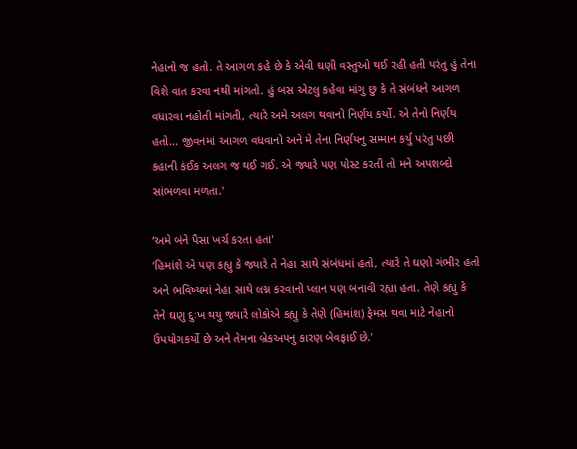નેહાનો જ હતો. તે આગળ કહે છે કે એવી ઘણી વસ્તુઓ થઈ રહી હતી પરંતુ હું તેના વિશે વાત કરવા નથી માંગતો. હું બસ એટલુ કહેવા માંગુ છુ કે તે સંબંધને આગળ વધારવા નહોતી માંગતી, ત્યારે અમે અલગ થવાનો નિર્ણય કર્યો. એ તેનો નિર્ણય હતો... જીવનમાં આગળ વધવાનો અને મે તેના નિર્ણયનુ સમ્માન કર્યુ પરંતુ પછી કહાની કંઈક અલગ જ થઈ ગઈ. એ જ્યારે પણ પોસ્ટ કરતી તો મને અપશબ્દો સાંભળવા મળતા.'

‘અમે બંને પૈસા ખર્ચ કરતા હતા'
‘હિમાંશે એ પણ કહ્યુ કે જ્યારે તે નેહા સાથે સંબંધમાં હતો, ત્યારે તે ઘણો ગંભીર હતો અને ભવિષ્યમાં નેહા સાથે લગ્ન કરવાનો પ્લાન પણ બનાવી રહ્યા હતા. તેણે કહ્યુ કે તેને ઘણુ દુઃખ થયુ જ્યારે લોકોએ કહ્યુ કે તેણે (હિમાંશ) ફેમસ થવા માટે નેહાનો ઉપયોગકર્યો છે અને તેમના બ્રેકઅપનુ કારણ બેવફાઈ છે.'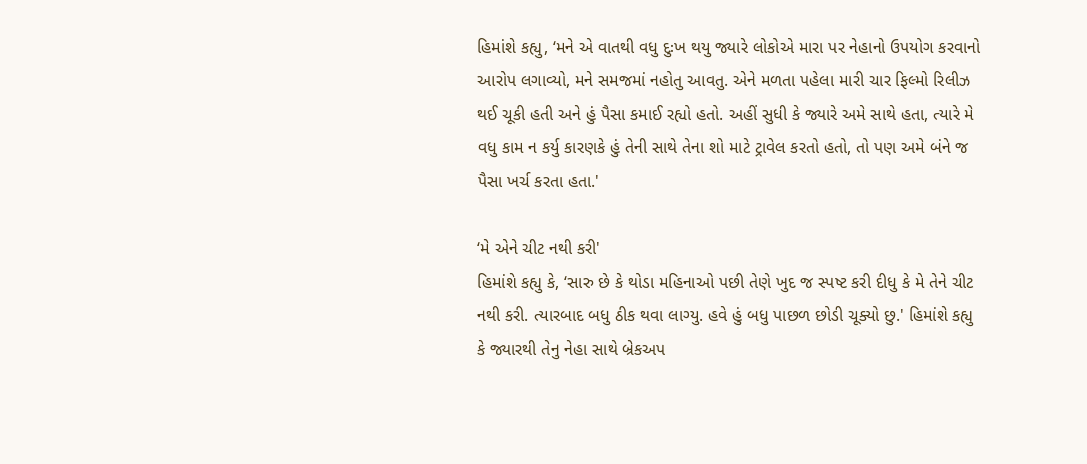હિમાંશે કહ્યુ, ‘મને એ વાતથી વધુ દુઃખ થયુ જ્યારે લોકોએ મારા પર નેહાનો ઉપયોગ કરવાનો આરોપ લગાવ્યો, મને સમજમાં નહોતુ આવતુ. એને મળતા પહેલા મારી ચાર ફિલ્મો રિલીઝ થઈ ચૂકી હતી અને હું પૈસા કમાઈ રહ્યો હતો. અહીં સુધી કે જ્યારે અમે સાથે હતા, ત્યારે મે વધુ કામ ન કર્યુ કારણકે હું તેની સાથે તેના શો માટે ટ્રાવેલ કરતો હતો, તો પણ અમે બંને જ પૈસા ખર્ચ કરતા હતા.'

‘મે એને ચીટ નથી કરી'
હિમાંશે કહ્યુ કે, ‘સારુ છે કે થોડા મહિનાઓ પછી તેણે ખુદ જ સ્પષ્ટ કરી દીધુ કે મે તેને ચીટ નથી કરી. ત્યારબાદ બધુ ઠીક થવા લાગ્યુ. હવે હું બધુ પાછળ છોડી ચૂક્યો છુ.' હિમાંશે કહ્યુ કે જ્યારથી તેનુ નેહા સાથે બ્રેકઅપ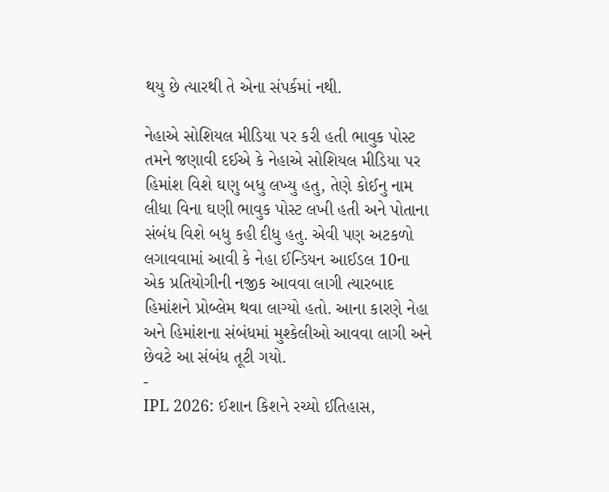થયુ છે ત્યારથી તે એના સંપર્કમાં નથી.

નેહાએ સોશિયલ મીડિયા પર કરી હતી ભાવુક પોસ્ટ
તમને જણાવી દઈએ કે નેહાએ સોશિયલ મીડિયા પર હિમાંશ વિશે ઘણુ બધુ લખ્યુ હતુ, તેણે કોઈનુ નામ લીધા વિના ઘણી ભાવુક પોસ્ટ લખી હતી અને પોતાના સંબંધ વિશે બધુ કહી દીધુ હતુ. એવી પણ અટકળો લગાવવામાં આવી કે નેહા ઈન્ડિયન આઈડલ 10ના એક પ્રતિયોગીની નજીક આવવા લાગી ત્યારબાદ હિમાંશને પ્રોબ્લેમ થવા લાગ્યો હતો. આના કારણે નેહા અને હિમાંશના સંબંધમાં મુશ્કેલીઓ આવવા લાગી અને છેવટે આ સંબંધ તૂટી ગયો.
-
IPL 2026: ઈશાન કિશને રચ્યો ઈતિહાસ,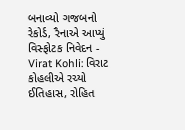બનાવ્યો ગજબનો રેકોર્ડ, રૈનાએ આપ્યું વિસ્ફોટક નિવેદન -
Virat Kohli: વિરાટ કોહલીએ રચ્યો ઈતિહાસ, રોહિત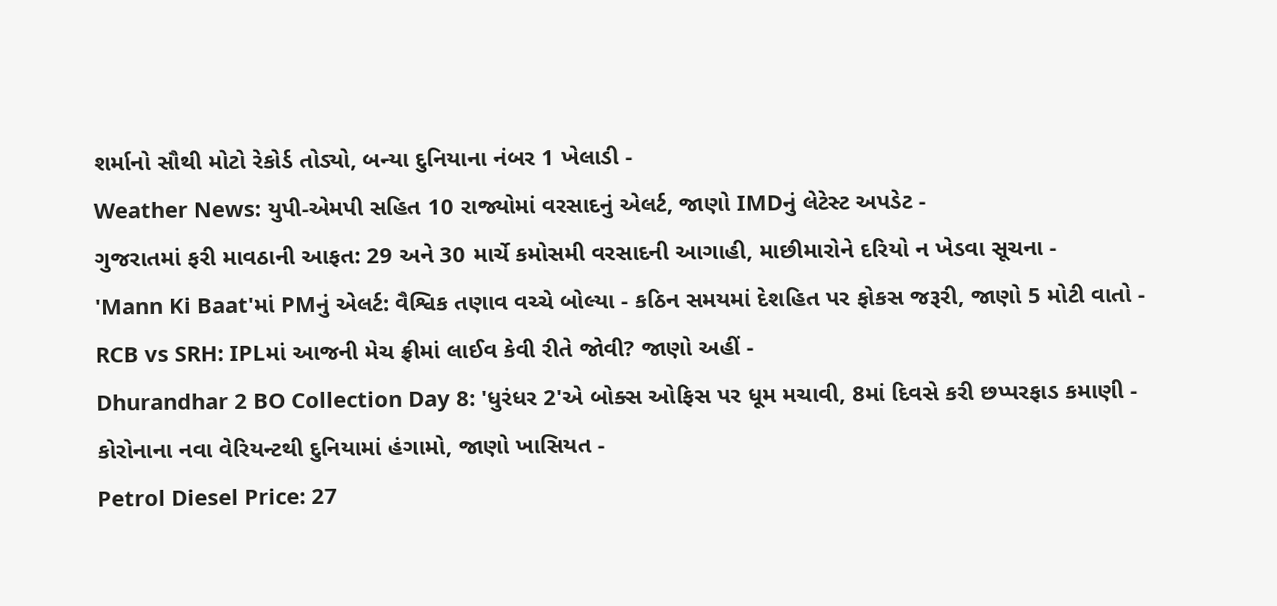શર્માનો સૌથી મોટો રેકોર્ડ તોડ્યો, બન્યા દુનિયાના નંબર 1 ખેલાડી -
Weather News: યુપી-એમપી સહિત 10 રાજ્યોમાં વરસાદનું એલર્ટ, જાણો IMDનું લેટેસ્ટ અપડેટ -
ગુજરાતમાં ફરી માવઠાની આફત: 29 અને 30 માર્ચે કમોસમી વરસાદની આગાહી, માછીમારોને દરિયો ન ખેડવા સૂચના -
'Mann Ki Baat'માં PMનું એલર્ટ: વૈશ્વિક તણાવ વચ્ચે બોલ્યા - કઠિન સમયમાં દેશહિત પર ફોકસ જરૂરી, જાણો 5 મોટી વાતો -
RCB vs SRH: IPLમાં આજની મેચ ફ્રીમાં લાઈવ કેવી રીતે જોવી? જાણો અહીં -
Dhurandhar 2 BO Collection Day 8: 'ધુરંધર 2'એ બોક્સ ઓફિસ પર ધૂમ મચાવી, 8માં દિવસે કરી છપ્પરફાડ કમાણી -
કોરોનાના નવા વેરિયન્ટથી દુનિયામાં હંગામો, જાણો ખાસિયત -
Petrol Diesel Price: 27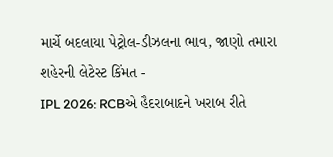માર્ચે બદલાયા પેટ્રોલ-ડીઝલના ભાવ, જાણો તમારા શહેરની લેટેસ્ટ કિંમત -
IPL 2026: RCBએ હૈદરાબાદને ખરાબ રીતે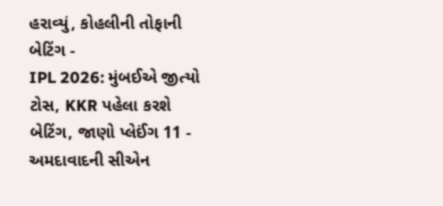હરાવ્યું, કોહલીની તોફાની બેટિંગ -
IPL 2026: મુંબઈએ જીત્યો ટોસ, KKR પહેલા કરશે બેટિંગ, જાણો પ્લેઈંગ 11 -
અમદાવાદની સીએન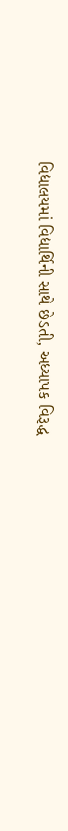વિદ્યાલયમાં વિદ્યાર્થિની સાથે છેડતી, અધ્યાપક વિરૂદ્ધ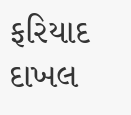ફરિયાદ દાખલ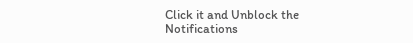Click it and Unblock the Notifications